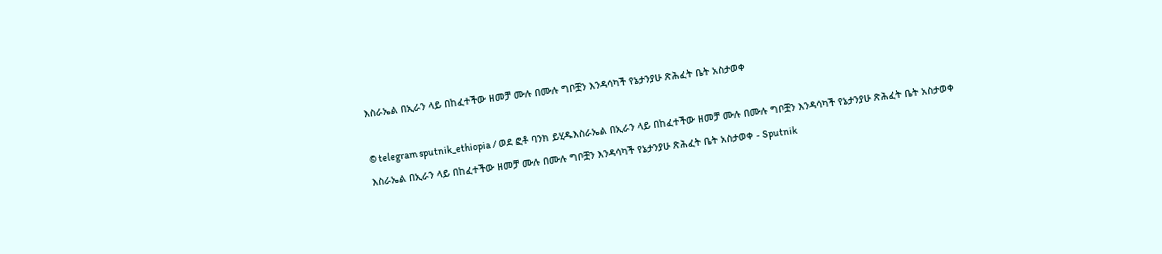እስራኤል በኢራን ላይ በከፈተችው ዘመቻ ሙሉ በሙሉ ግቦቿን እንዳሳካች የኔታንያሁ ጽሕፈት ቤት አስታወቀ

© telegram sputnik_ethiopia / ወደ ፎቶ ባንክ ይሂዱእስራኤል በኢራን ላይ በከፈተችው ዘመቻ ሙሉ በሙሉ ግቦቿን እንዳሳካች የኔታንያሁ ጽሕፈት ቤት አስታወቀ
እስራኤል በኢራን ላይ በከፈተችው ዘመቻ ሙሉ በሙሉ ግቦቿን እንዳሳካች የኔታንያሁ ጽሕፈት ቤት አስታወቀ - Sputnik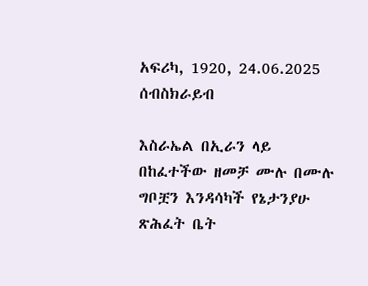አፍሪካ, 1920, 24.06.2025
ሰብስክራይብ

እስራኤል በኢራን ላይ በከፈተችው ዘመቻ ሙሉ በሙሉ ግቦቿን እንዳሳካች የኔታንያሁ ጽሕፈት ቤት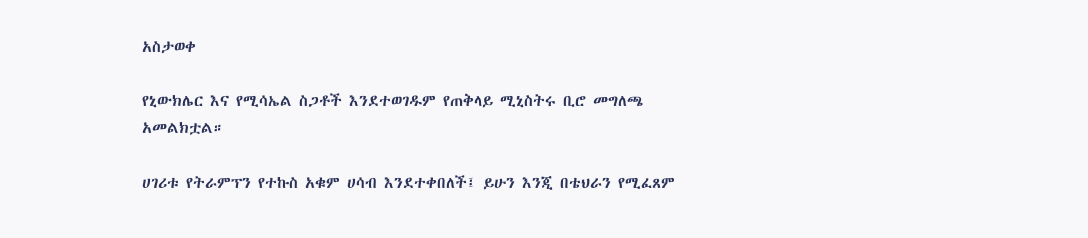አስታወቀ

የኒውክሌር እና የሚሳኤል ስጋቶች እንደተወገዱም የጠቅላይ ሚኒስትሩ ቢሮ መግለጫ አመልክቷል።

ሀገሪቱ የትራምፕን የተኩስ አቁም ሀሳብ እንደተቀበለች፤ ይሁን እንጂ በቴህራን የሚፈጸም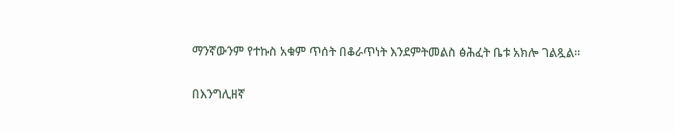ማንኛውንም የተኩስ አቁም ጥሰት በቆራጥነት እንደምትመልስ ፅሕፈት ቤቱ አክሎ ገልጿል።

በእንግሊዘኛ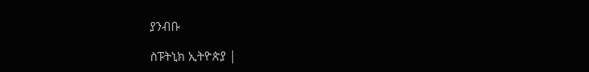ያንብቡ

ስፑትኒክ ኢትዮጵያ |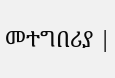መተግበሪያ |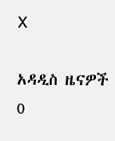X

አዳዲስ ዜናዎች
0